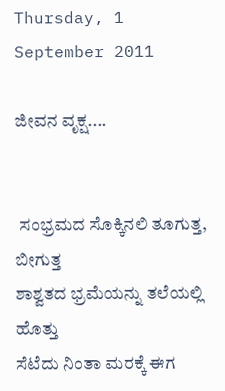Thursday, 1 September 2011

ಜೀವನ ವೃಕ್ಷ....


 ಸಂಭ್ರಮದ ಸೊಕ್ಕಿನಲಿ ತೂಗುತ್ತ, ಬೀಗುತ್ತ
ಶಾಶ್ವತದ ಭ್ರಮೆಯನ್ನು ತಲೆಯಲ್ಲಿ ಹೊತ್ತು
ಸೆಟೆದು ನಿಂತಾ ಮರಕ್ಕೆ ಈಗ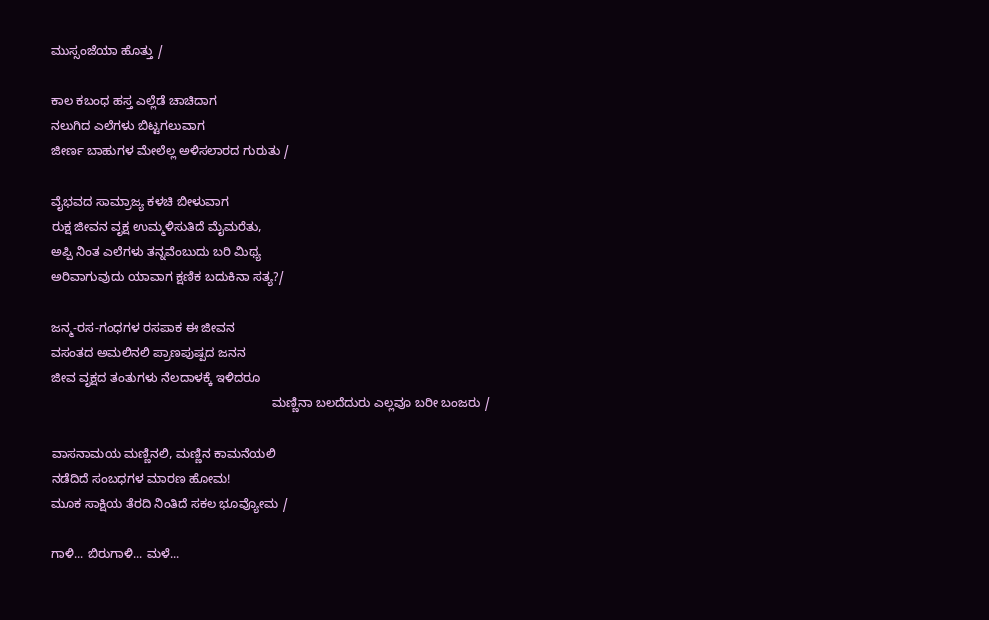ಮುಸ್ಸಂಜೆಯಾ ಹೊತ್ತು /

ಕಾಲ ಕಬಂಧ ಹಸ್ತ ಎಲ್ಲೆಡೆ ಚಾಚಿದಾಗ
ನಲುಗಿದ ಎಲೆಗಳು ಬಿಟ್ಟಗಲುವಾಗ
ಜೀರ್ಣ ಬಾಹುಗಳ ಮೇಲೆಲ್ಲ ಅಳಿಸಲಾರದ ಗುರುತು /

ವೈಭವದ ಸಾಮ್ರಾಜ್ಯ ಕಳಚಿ ಬೀಳುವಾಗ
ರುಕ್ಷ ಜೀವನ ವೃಕ್ಷ ಉಮ್ಮಳಿಸುತಿದೆ ಮೈಮರೆತು,
ಅಪ್ಪಿ ನಿಂತ ಎಲೆಗಳು ತನ್ನವೆಂಬುದು ಬರಿ ಮಿಥ್ಯ
ಅರಿವಾಗುವುದು ಯಾವಾಗ ಕ್ಷಣಿಕ ಬದುಕಿನಾ ಸತ್ಯ?/

ಜನ್ಮ-ರಸ-ಗಂಧಗಳ ರಸಪಾಕ ಈ ಜೀವನ
ವಸಂತದ ಅಮಲಿನಲಿ ಪ್ರಾಣಪುಷ್ಪದ ಜನನ
ಜೀವ ವೃಕ್ಷದ ತಂತುಗಳು ನೆಲದಾಳಕ್ಕೆ ಇಳಿದರೂ
                                                                ಮಣ್ಣಿನಾ ಬಲದೆದುರು ಎಲ್ಲವೂ ಬರೀ ಬಂಜರು /

ವಾಸನಾಮಯ ಮಣ್ಣಿನಲಿ, ಮಣ್ಣಿನ ಕಾಮನೆಯಲಿ
ನಡೆದಿದೆ ಸಂಬಧಗಳ ಮಾರಣ ಹೋಮ!
ಮೂಕ ಸಾಕ್ಷಿಯ ತೆರದಿ ನಿಂತಿದೆ ಸಕಲ ಭೂವ್ಯೋಮ /

ಗಾಳಿ... ಬಿರುಗಾಳಿ... ಮಳೆ...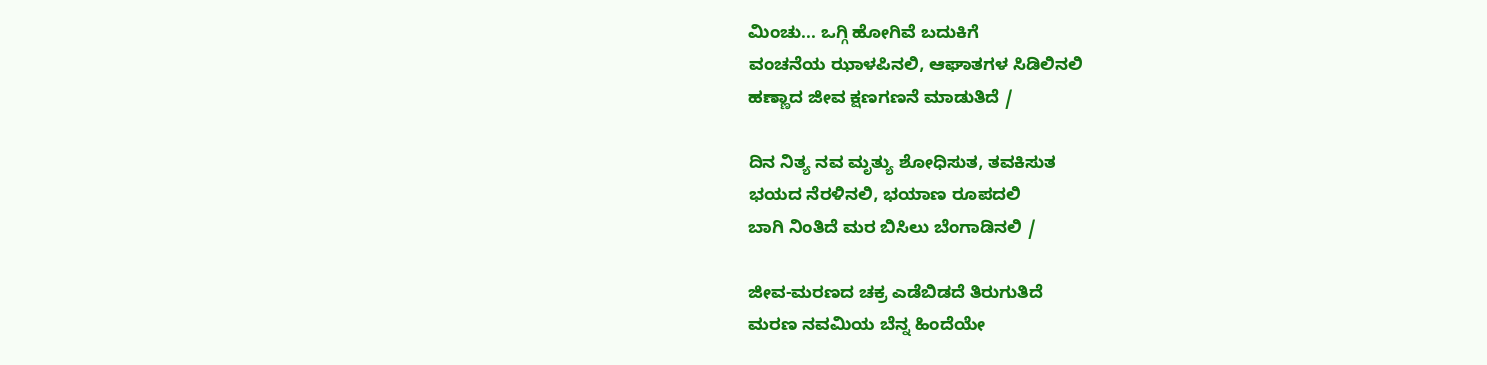ಮಿಂಚು... ಒಗ್ಗಿ ಹೋಗಿವೆ ಬದುಕಿಗೆ
ವಂಚನೆಯ ಝಾಳಪಿನಲಿ, ಆಘಾತಗಳ ಸಿಡಿಲಿನಲಿ
ಹಣ್ಣಾದ ಜೀವ ಕ್ಷಣಗಣನೆ ಮಾಡುತಿದೆ /

ದಿನ ನಿತ್ಯ ನವ ಮೃತ್ಯು ಶೋಧಿಸುತ, ತವಕಿಸುತ
ಭಯದ ನೆರಳಿನಲಿ, ಭಯಾಣ ರೂಪದಲಿ
ಬಾಗಿ ನಿಂತಿದೆ ಮರ ಬಿಸಿಲು ಬೆಂಗಾಡಿನಲಿ /

ಜೀವ-ಮರಣದ ಚಕ್ರ ಎಡೆಬಿಡದೆ ತಿರುಗುತಿದೆ
ಮರಣ ನವಮಿಯ ಬೆನ್ನ ಹಿಂದೆಯೇ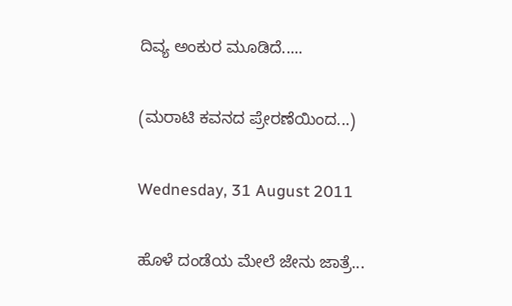ದಿವ್ಯ ಅಂಕುರ ಮೂಡಿದೆ.....

(ಮರಾಟಿ ಕವನದ ಪ್ರೇರಣೆಯಿಂದ...)

Wednesday, 31 August 2011

ಹೊಳೆ ದಂಡೆಯ ಮೇಲೆ ಜೇನು ಜಾತ್ರೆ...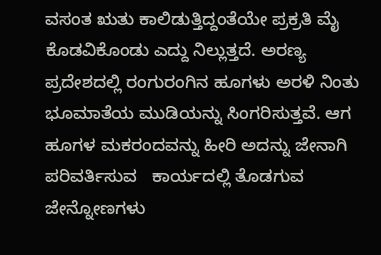ವಸಂತ ಋತು ಕಾಲಿಡುತ್ತಿದ್ದಂತೆಯೇ ಪ್ರಕ್ರತಿ ಮೈ ಕೊಡವಿಕೊಂಡು ಎದ್ದು ನಿಲ್ಲುತ್ತದೆ. ಅರಣ್ಯ ಪ್ರದೇಶದಲ್ಲಿ ರಂಗುರಂಗಿನ ಹೂಗಳು ಅರಳಿ ನಿಂತು ಭೂಮಾತೆಯ ಮುಡಿಯನ್ನು ಸಿಂಗರಿಸುತ್ತವೆ. ಆಗ ಹೂಗಳ ಮಕರಂದವನ್ನು ಹೀರಿ ಅದನ್ನು ಜೇನಾಗಿ ಪರಿವರ್ತಿಸುವ   ಕಾರ್ಯದಲ್ಲಿ ತೊಡಗುವ ಜೇನ್ನೋಣಗಳು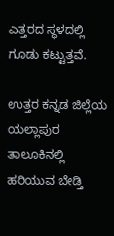ಎತ್ತರದ ಸ್ಥಳದಲ್ಲಿ ಗೂಡು ಕಟ್ಟುತ್ತವೆ.

ಉತ್ತರ ಕನ್ನಡ ಜಿಲ್ಲೆಯ ಯಲ್ಲಾಪುರ ತಾಲೂಕಿನಲ್ಲಿ ಹರಿಯುವ ಬೇಡ್ತಿ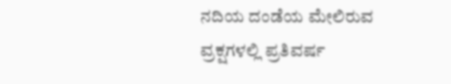ನದಿಯ ದಂಡೆಯ ಮೇಲಿರುವ ವ್ರಕ್ಷಗಳಲ್ಲಿ ಪ್ರತಿವರ್ಷ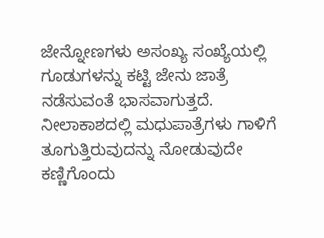ಜೇನ್ನೋಣಗಳು ಅಸಂಖ್ಯ ಸಂಖ್ಯೆಯಲ್ಲಿ ಗೂಡುಗಳನ್ನು ಕಟ್ಟಿ ಜೇನು ಜಾತ್ರೆ ನಡೆಸುವಂತೆ ಭಾಸವಾಗುತ್ತದೆ. ನೀಲಾಕಾಶದಲ್ಲಿ ಮಧುಪಾತ್ರೆಗಳು ಗಾಳಿಗೆ ತೂಗುತ್ತಿರುವುದನ್ನು ನೋಡುವುದೇ ಕಣ್ಣಿಗೊಂದು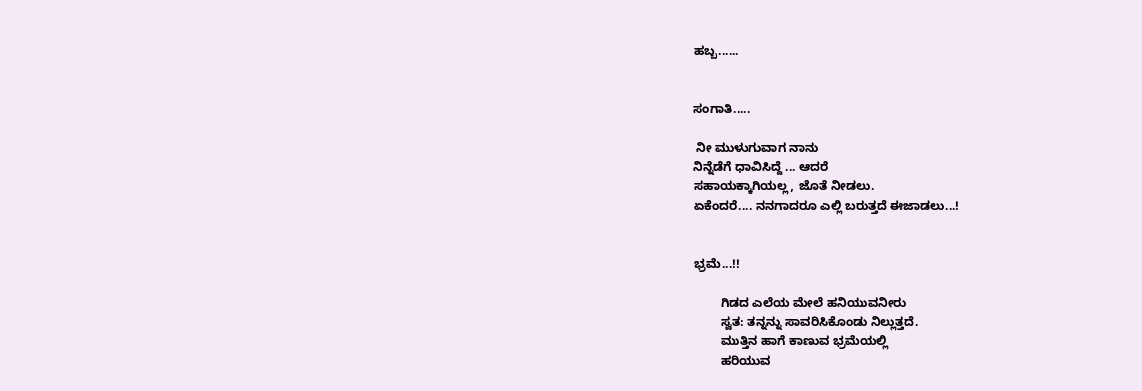ಹಬ್ಬ......


ಸಂಗಾತಿ.....

 ನೀ ಮುಳುಗುವಾಗ ನಾನು
ನಿನ್ನೆಡೆಗೆ ಧಾವಿಸಿದ್ದೆ ... ಆದರೆ
ಸಹಾಯಕ್ಕಾಗಿಯಲ್ಲ, ಜೊತೆ ನೀಡಲು.
ಏಕೆಂದರೆ.... ನನಗಾದರೂ ಎಲ್ಲಿ ಬರುತ್ತದೆ ಈಜಾಡಲು...!


ಭ್ರಮೆ...!!

        ಗಿಡದ ಎಲೆಯ ಮೇಲೆ ಹನಿಯುವನೀರು
        ಸ್ವತ: ತನ್ನನ್ನು ಸಾವರಿಸಿಕೊಂಡು ನಿಲ್ಲುತ್ತದೆ.
        ಮುತ್ತಿನ ಹಾಗೆ ಕಾಣುವ ಭ್ರಮೆಯಲ್ಲಿ
        ಹರಿಯುವ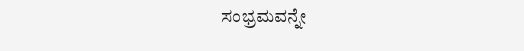ಸಂಭ್ರಮವನ್ನೇ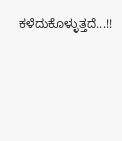ಕಳೆದುಕೊಳ್ಳುತ್ತದೆ...!!